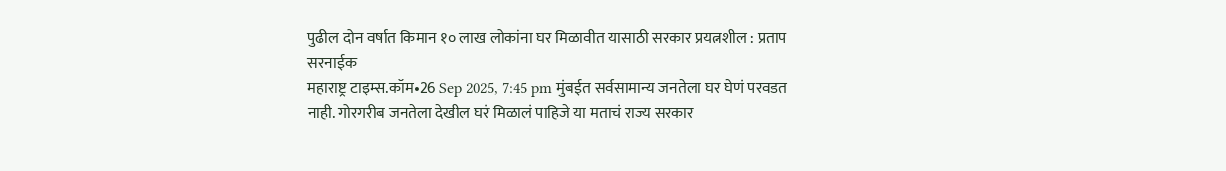पुढील दोन वर्षात किमान १० लाख लोकांना घर मिळावीत यासाठी सरकार प्रयत्नशील : प्रताप सरनाईक
महाराष्ट्र टाइम्स.कॉम•26 Sep 2025, 7:45 pm मुंबईत सर्वसामान्य जनतेला घर घेणं परवडत नाही. गोरगरीब जनतेला देखील घरं मिळालं पाहिजे या मताचं राज्य सरकार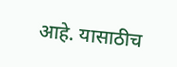आहे. यासाठीच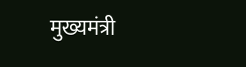मुख्यमंत्री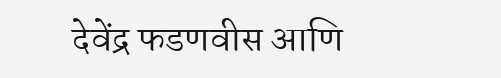देवेंद्र फडणवीस आणि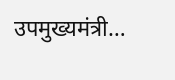उपमुख्यमंत्री…